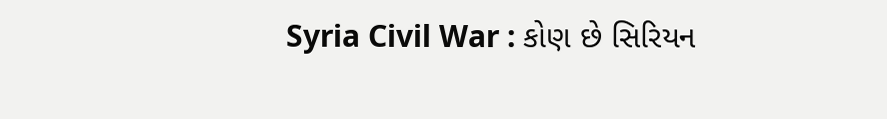Syria Civil War : કોણ છે સિરિયન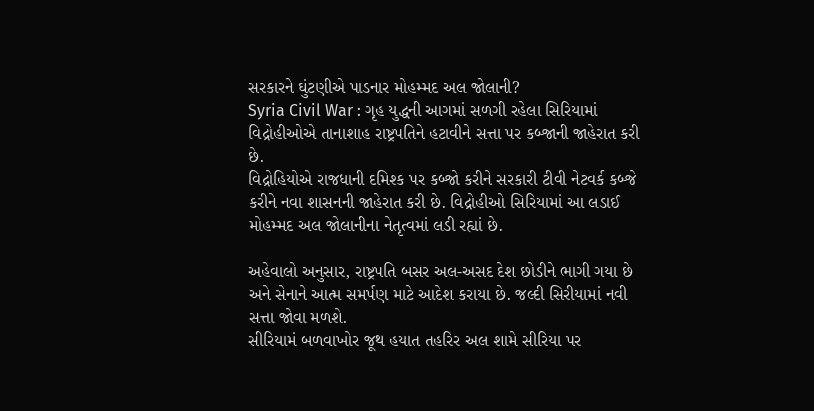સરકારને ઘુંટણીએ પાડનાર મોહમ્મદ અલ જોલાની?
Syria Civil War : ગૃહ યુદ્ધની આગમાં સળગી રહેલા સિરિયામાં વિદ્રોહીઓએ તાનાશાહ રાષ્ટ્રપતિને હટાવીને સત્તા પર કબ્જાની જાહેરાત કરી છે.
વિદ્રોહિયોએ રાજધાની દમિશ્ક પર કબ્જો કરીને સરકારી ટીવી નેટવર્ક કબ્જે કરીને નવા શાસનની જાહેરાત કરી છે. વિદ્રોહીઓ સિરિયામાં આ લડાઈ મોહમ્મદ અલ જોલાનીના નેતૃત્વમાં લડી રહ્યાં છે.

અહેવાલો અનુસાર, રાષ્ટ્રપતિ બસર અલ-અસદ દેશ છોડીને ભાગી ગયા છે અને સેનાને આત્મ સમર્પણ માટે આદેશ કરાયા છે. જલ્દી સિરીયામાં નવી સત્તા જોવા મળશે.
સીરિયામં બળવાખોર જૂથ હયાત તહરિર અલ શામે સીરિયા પર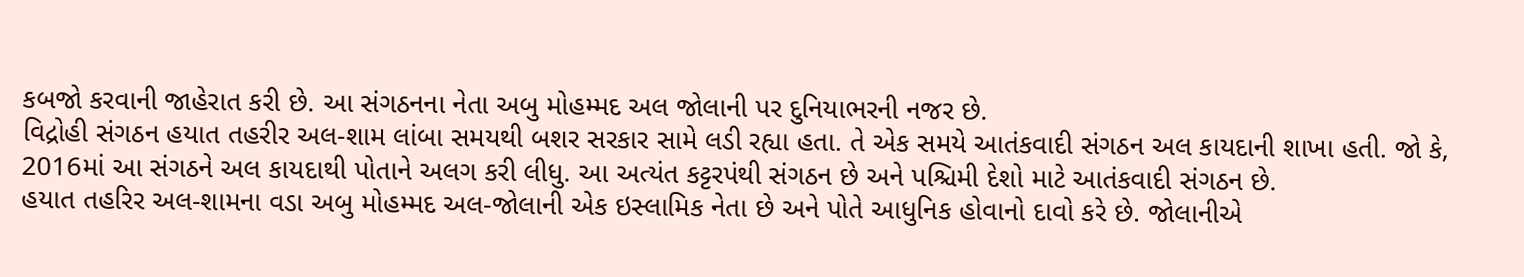કબજો કરવાની જાહેરાત કરી છે. આ સંગઠનના નેતા અબુ મોહમ્મદ અલ જોલાની પર દુનિયાભરની નજર છે.
વિદ્રોહી સંગઠન હયાત તહરીર અલ-શામ લાંબા સમયથી બશર સરકાર સામે લડી રહ્યા હતા. તે એક સમયે આતંકવાદી સંગઠન અલ કાયદાની શાખા હતી. જો કે, 2016માં આ સંગઠને અલ કાયદાથી પોતાને અલગ કરી લીધુ. આ અત્યંત કટ્ટરપંથી સંગઠન છે અને પશ્ચિમી દેશો માટે આતંકવાદી સંગઠન છે.
હયાત તહરિર અલ-શામના વડા અબુ મોહમ્મદ અલ-જોલાની એક ઇસ્લામિક નેતા છે અને પોતે આધુનિક હોવાનો દાવો કરે છે. જોલાનીએ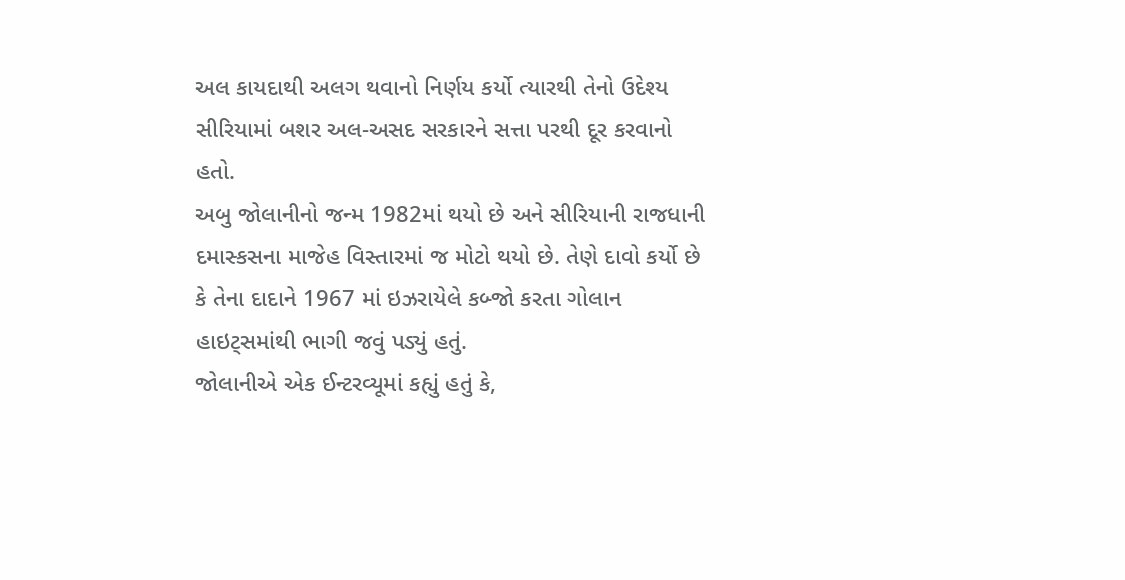અલ કાયદાથી અલગ થવાનો નિર્ણય કર્યો ત્યારથી તેનો ઉદેશ્ય સીરિયામાં બશર અલ-અસદ સરકારને સત્તા પરથી દૂર કરવાનો હતો.
અબુ જોલાનીનો જન્મ 1982માં થયો છે અને સીરિયાની રાજધાની દમાસ્કસના માજેહ વિસ્તારમાં જ મોટો થયો છે. તેણે દાવો કર્યો છે કે તેના દાદાને 1967 માં ઇઝરાયેલે કબ્જો કરતા ગોલાન હાઇટ્સમાંથી ભાગી જવું પડ્યું હતું.
જોલાનીએ એક ઈન્ટરવ્યૂમાં કહ્યું હતું કે,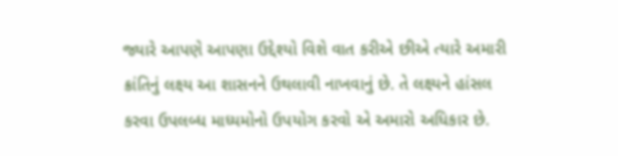જ્યારે આપણે આપણા ઉદ્દેશ્યો વિશે વાત કરીએ છીએ ત્યારે અમારી ક્રાંતિનું લક્ષ્ય આ શાસનને ઉથલાવી નાખવાનું છે. તે લક્ષ્યને હાંસલ કરવા ઉપલબ્ધ માધ્યમોનો ઉપયોગ કરવો એ અમારો અધિકાર છે.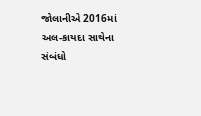જોલાનીએ 2016માં અલ-કાયદા સાથેના સંબંધો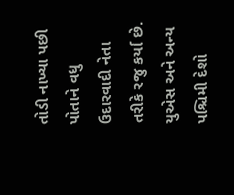તોડી નાખ્યા પછી પોતાને વધુ ઉદારવાદી નેતા તરીકે રજુ કર્યા છે. યુએસ અને અન્ય પશ્ચિમી દેશો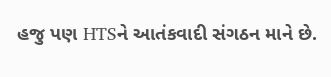હજુ પણ HTSને આતંકવાદી સંગઠન માને છે.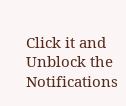Click it and Unblock the Notifications